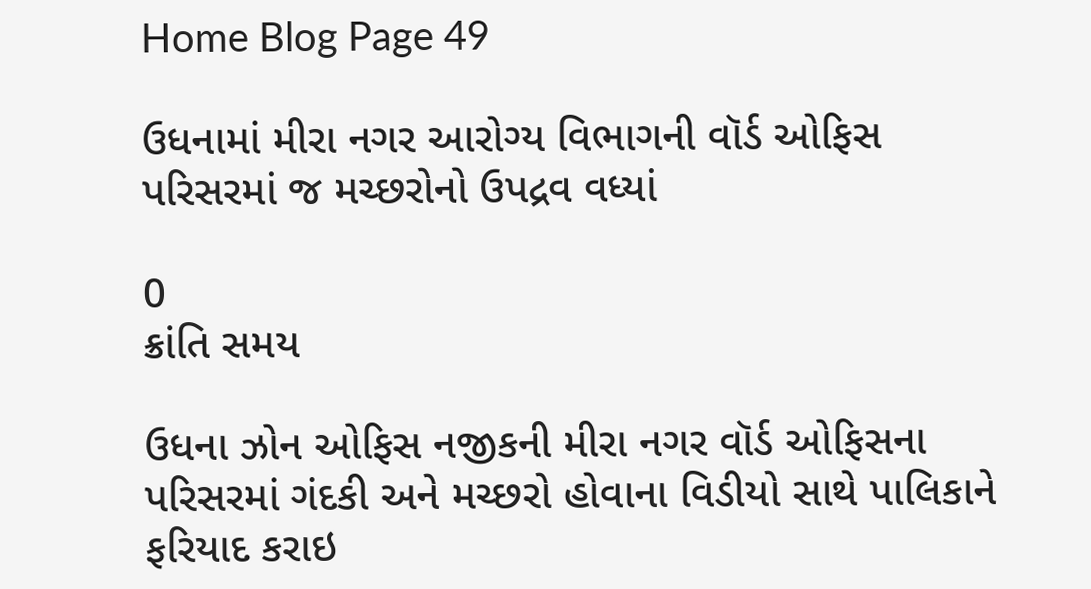Home Blog Page 49

ઉધનામાં મીરા નગર આરોગ્ય વિભાગની વૉર્ડ ઓફિસ પરિસરમાં જ મચ્છરોનો ઉપદ્રવ વધ્યાં

0
ક્રાંતિ સમય

ઉધના ઝોન ઓફિસ નજીકની મીરા નગર વૉર્ડ ઓફિસના પરિસરમાં ગંદકી અને મચ્છરો હોવાના વિડીયો સાથે પાલિકાને ફરિયાદ કરાઇ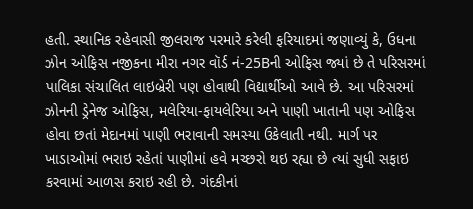હતી. સ્થાનિક રહેવાસી જીલરાજ પરમારે કરેલી ફરિયાદમાં જણાવ્યું કે, ઉધના ઝોન ઓફિસ નજીકના મીરા નગર વૉર્ડ નં-25Bની ઓફિસ જ્યાં છે તે પરિસરમાં પાલિકા સંચાલિત લાઇબ્રેરી પણ હોવાથી વિદ્યાર્થીઓ આવે છે. આ પરિસરમાં ઝોનની ડ્રેનેજ ઓફિસ, મલેરિયા-ફાયલેરિયા અને પાણી ખાતાની પણ ઓફિસ હોવા છતાં મેદાનમાં પાણી ભરાવાની સમસ્યા ઉકેલાતી નથી. માર્ગ પર ખાડાઓમાં ભરાઇ રહેતાં પાણીમાં હવે મચ્છરો થઇ રહ્યા છે ત્યાં સુધી સફાઇ કરવામાં આળસ કરાઇ રહી છે. ગંદકીનાં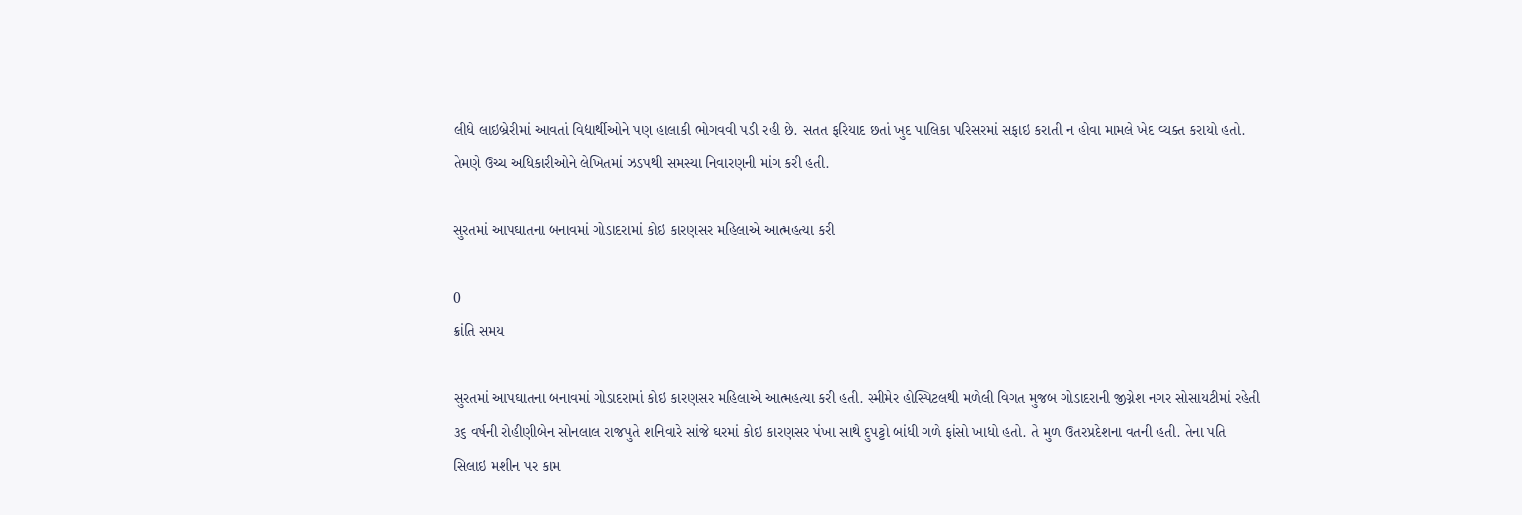લીધે લાઇબ્રેરીમાં આવતાં વિદ્યાર્થીઓને પણ હાલાકી ભોગવવી પડી રહી છે. સતત ફરિયાદ છતાં ખુદ પાલિકા પરિસરમાં સફાઇ કરાતી ન હોવા મામલે ખેદ વ્યક્ત કરાયો હતો. તેમણે ઉચ્ચ અધિકારીઓને લેખિતમાં ઝડપથી સમસ્યા નિવારણની માંગ કરી હતી.

સુરતમાં આપઘાતના બનાવમાં ગોડાદરામાં કોઇ કારણસર મહિલાએ આત્મહત્યા કરી

0
ક્રાંતિ સમય

સુરતમાં આપઘાતના બનાવમાં ગોડાદરામાં કોઇ કારણસર મહિલાએ આત્મહત્યા કરી હતી. સ્મીમેર હોસ્પિટલથી મળેલી વિગત મુજબ ગોડાદરાની જીગ્નેશ નગર સોસાયટીમાં રહેતી ૩૬ વર્ષની રોહીણીબેન સોનલાલ રાજપુતે શનિવારે સાંજે ઘરમાં કોઇ કારણસર પંખા સાથે દુપટ્ટો બાંધી ગળે ફાંસો ખાધો હતો. તે મુળ ઉતરપ્રદેશના વતની હતી. તેના પતિ સિલાઇ મશીન પર કામ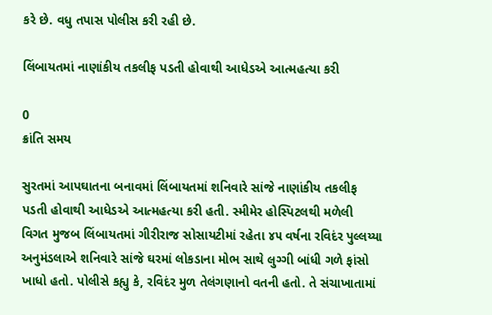કરે છે. વધુ તપાસ પોલીસ કરી રહી છે.

લિંબાયતમાં નાણાંકીય તકલીફ પડતી હોવાથી આધેડએ આત્મહત્યા કરી

0
ક્રાંતિ સમય

સુરતમાં આપઘાતના બનાવમાં લિંબાયતમાં શનિવારે સાંજે નાણાંકીય તકલીફ પડતી હોવાથી આધેડએ આત્મહત્યા કરી હતી. સ્મીમેર હોસ્પિટલથી મળેલી વિગત મુજબ લિંબાયતમાં ગીરીરાજ સોસાયટીમાં રહેતા ૪૫ વર્ષના રવિદંર પુલ્લય્યા અનુમંડલાએ શનિવારે સાંજે ઘરમાં લોકડાના મોભ સાથે લુગ્ગી બાંધી ગળે ફાંસો ખાધો હતો. પોલીસે કહ્યુ કે, રવિદંર મુળ તેલંગણાનો વતની હતો. તે સંચાખાતામાં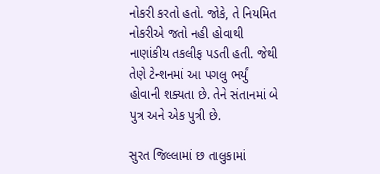નોકરી કરતો હતો. જોકે, તે નિયમિત નોકરીએ જતો નહી હોવાથી નાણાંકીય તકલીફ પડતી હતી. જેથી તેણે ટેન્શનમાં આ પગલુ ભર્યું હોવાની શક્યતા છે. તેને સંતાનમાં બે પુત્ર અને એક પુત્રી છે.

સુરત જિલ્લામાં છ તાલુકામાં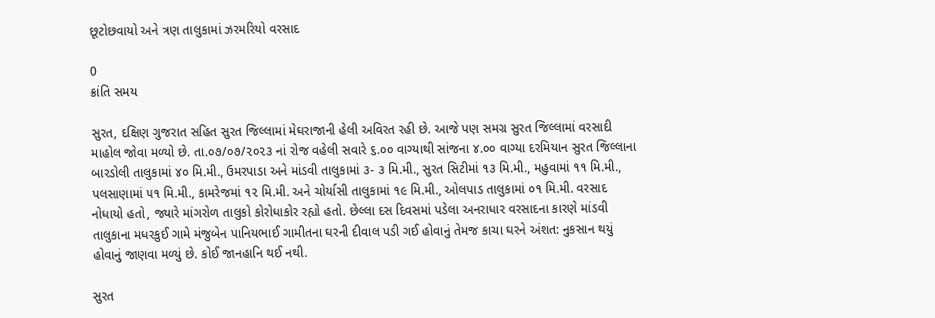છૂટોછવાયો અને ત્રણ તાલુકામાં ઝરમરિયો વરસાદ

0
ક્રાંતિ સમય

સુરત, દક્ષિણ ગુજરાત સહિત સુરત જિલ્લામાં મેઘરાજાની હેલી અવિરત રહી છે. આજે પણ સમગ્ર સુરત જિલ્લામાં વરસાદી માહોલ જોવા મળ્યો છે. તા.૦૭/૦૭/૨૦૨૩ નાં રોજ વહેલી સવારે ૬.૦૦ વાગ્યાથી સાંજના ૪.૦૦ વાગ્યા દરમિયાન સુરત જિલ્લાના બારડોલી તાલુકામાં ૪૦ મિ.મી., ઉમરપાડા અને માંડવી તાલુકામાં ૩- ૩ મિ.મી., સુરત સિટીમાં ૧૩ મિ.મી., મહુવામાં ૧૧ મિ.મી., પલસાણામાં ૫૧ મિ.મી., કામરેજમાં ૧૨ મિ.મી. અને ચોર્યાસી તાલુકામાં ૧૯ મિ.મી., ઓલપાડ તાલુકામાં ૦૧ મિ.મી. વરસાદ નોધાયો હતો, જ્યારે માંગરોળ તાલુકો કોરોધાકોર રહ્યો હતો. છેલ્લા દસ દિવસમાં પડેલા અનરાધાર વરસાદના કારણે માંડવી તાલુકાના મધરકુઈ ગામે મંજુબેન પાનિયભાઈ ગામીતના ઘરની દીવાલ પડી ગઈ હોવાનું તેમજ કાચા ઘરને અંશત: નુકસાન થયું હોવાનું જાણવા મળ્યું છે. કોઈ જાનહાનિ થઈ નથી.

સુરત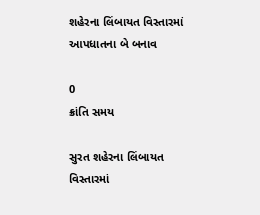શહેરના લિંબાયત વિસ્તારમાં આપધાતના બે બનાવ

0
ક્રાંતિ સમય

સુરત શહેરના લિંબાયત વિસ્તારમાં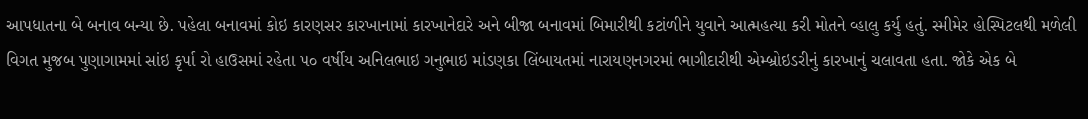આપધાતના બે બનાવ બન્યા છે. પહેલા બનાવમાં કોઇ કારણસર કારખાનામાં કારખાનેદારે અને બીજા બનાવમાં બિમારીથી કટાંળીને યુવાને આત્મહત્યા કરી મોતને વ્હાલુ કર્યુ હતું. સ્મીમેર હોસ્પિટલથી મળેલી વિગત મુજબ પુણાગામમાં સાંઇ કૃર્પા રો હાઉસમાં રહેતા ૫૦ વર્ષીય અનિલભાઇ ગનુભાઇ માંડણકા લિંબાયતમાં નારાયણનગરમાં ભાગીદારીથી એમ્બ્રોઇડરીનું કારખાનું ચલાવતા હતા. જોકે એક બે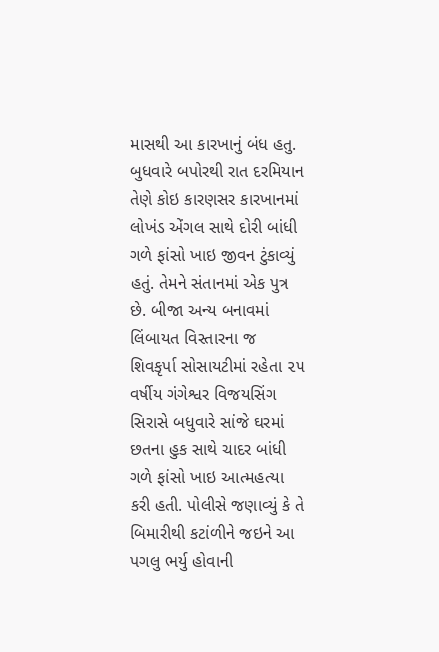માસથી આ કારખાનું બંધ હતુ. બુધવારે બપોરથી રાત દરમિયાન તેણે કોઇ કારણસર કારખાનમાં લોખંડ એંગલ સાથે દોરી બાંધી ગળે ફાંસો ખાઇ જીવન ટુંકાવ્યું હતું. તેમને સંતાનમાં એક પુત્ર છે. બીજા અન્ય બનાવમાં લિંબાયત વિસ્તારના જ શિવકૃર્પા સોસાયટીમાં રહેતા ૨૫ વર્ષીય ગંગેશ્વર વિજયસિંગ સિરાસે બધુવારે સાંજે ઘરમાં છતના હુક સાથે ચાદર બાંધી ગળે ફાંસો ખાઇ આત્મહત્યા કરી હતી. પોલીસે જણાવ્યું કે તે બિમારીથી કટાંળીને જઇને આ પગલુ ભર્યુ હોવાની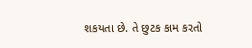શકયતા છે. તે છુટક કામ કરતો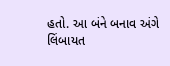હતો. આ બંને બનાવ અંગે લિંબાયત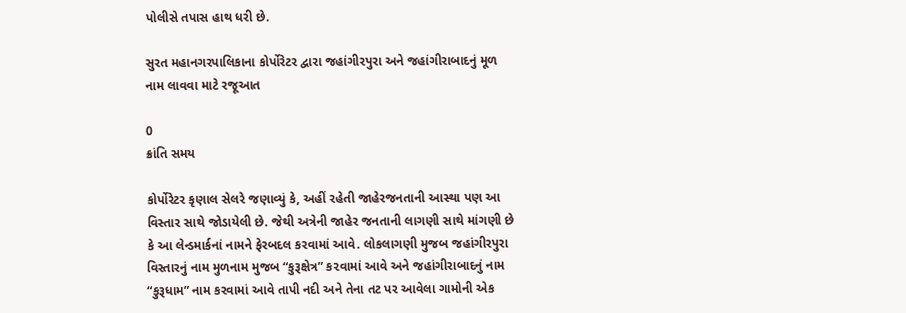પોલીસે તપાસ હાથ ધરી છે.

સુરત મહાનગરપાલિકાના કોર્પોરેટર દ્વારા જહાંગીરપુરા અને જહાંગીરાબાદનું મૂળ નામ લાવવા માટે રજૂઆત

0
ક્રાંતિ સમય

કોર્પોરેટર કૃણાલ સેલરે જણાવ્યું કે, અહીં રહેતી જાહેરજનતાની આસ્થા પણ આ વિસ્તાર સાથે જોડાયેલી છે. જેથી અત્રેની જાહેર જનતાની લાગણી સાથે માંગણી છે કે આ લેન્ડમાર્કનાં નામને ફેરબદલ કરવામાં આવે. લોકલાગણી મુજબ જહાંગીરપુરા વિસ્તારનું નામ મુળનામ મુજબ “કુરૂક્ષેત્ર” ક૨વામાં આવે અને જહાંગીરાબાદનું નામ “કુરૂધામ” નામ કરવામાં આવે તાપી નદી અને તેના તટ પર આવેલા ગામોની એક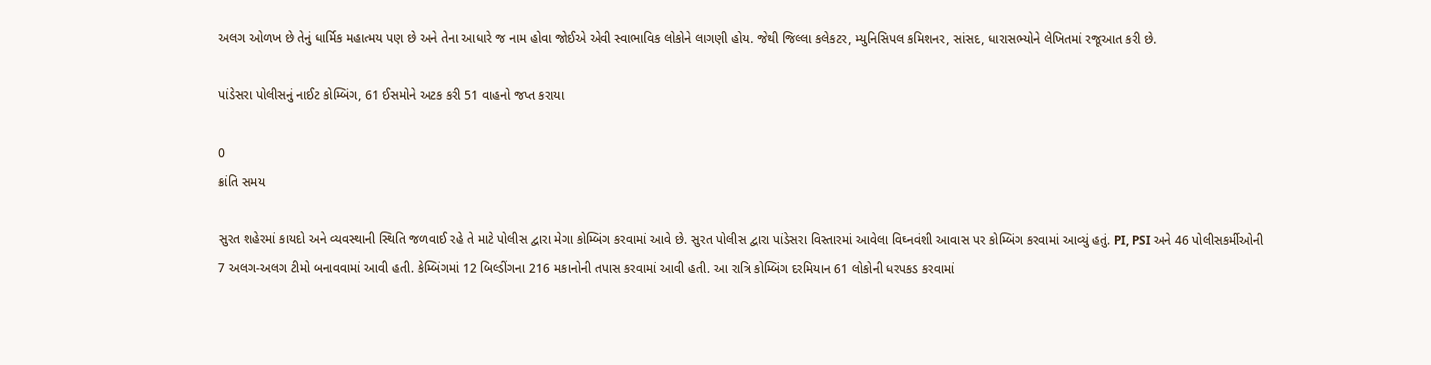અલગ ઓળખ છે તેનું ધાર્મિક મહાત્મય પણ છે અને તેના આધારે જ નામ હોવા જોઈએ એવી સ્વાભાવિક લોકોને લાગણી હોય. જેથી જિલ્લા કલેકટર, મ્યુનિસિપલ કમિશનર, સાંસદ, ધારાસભ્યોને લેખિતમાં રજૂઆત કરી છે.

પાંડેસરા પોલીસનું નાઈટ કોમ્બિંગ, 61 ઈસમોને અટક કરી 51 વાહનો જપ્ત કરાયા

0
ક્રાંતિ સમય

સુરત શહેરમાં કાયદો અને વ્યવસ્થાની સ્થિતિ જળવાઈ રહે તે માટે પોલીસ દ્વારા મેગા કોમ્બિંગ કરવામાં આવે છે. સુરત પોલીસ દ્વારા પાંડેસરા વિસ્તારમાં આવેલા વિઘ્નવંશી આવાસ પર કોમ્બિંગ કરવામાં આવ્યું હતું. PI, PSI અને 46 પોલીસકર્મીઓની 7 અલગ-અલગ ટીમો બનાવવામાં આવી હતી. કેમ્બિંગમાં 12 બિલ્ડીંગના 216 મકાનોની તપાસ કરવામાં આવી હતી. આ રાત્રિ કોમ્બિંગ દરમિયાન 61 લોકોની ધરપકડ કરવામાં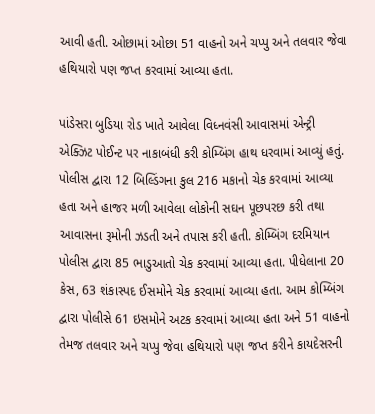આવી હતી. ઓછામાં ઓછા 51 વાહનો અને ચપ્પુ અને તલવાર જેવા હથિયારો પણ જપ્ત કરવામાં આવ્યા હતા.

પાંડેસરા બુડિયા રોડ ખાતે આવેલા વિધ્નવંસી આવાસમાં એન્ટ્રી એક્ઝિટ પોઈન્ટ પર નાકાબંધી કરી કોમ્બિંગ હાથ ધરવામાં આવ્યું હતું. પોલીસ દ્વારા 12 બિલ્ડિંગના કુલ 216 મકાનો ચેક કરવામાં આવ્યા હતા અને હાજર મળી આવેલા લોકોની સઘન પૂછપરછ કરી તથા આવાસના રૂમોની ઝડતી અને તપાસ કરી હતી. કોમ્બિંગ દરમિયાન પોલીસ દ્વારા 85 ભાડુઆતો ચેક કરવામાં આવ્યા હતા. પીધેલાના 20 કેસ, 63 શંકાસ્પદ ઈસમોને ચેક કરવામાં આવ્યા હતા. આમ કોમ્બિંગ દ્વારા પોલીસે 61 ઇસમોને અટક કરવામાં આવ્યા હતા અને 51 વાહનો તેમજ તલવાર અને ચપ્પુ જેવા હથિયારો પણ જપ્ત કરીને કાયદેસરની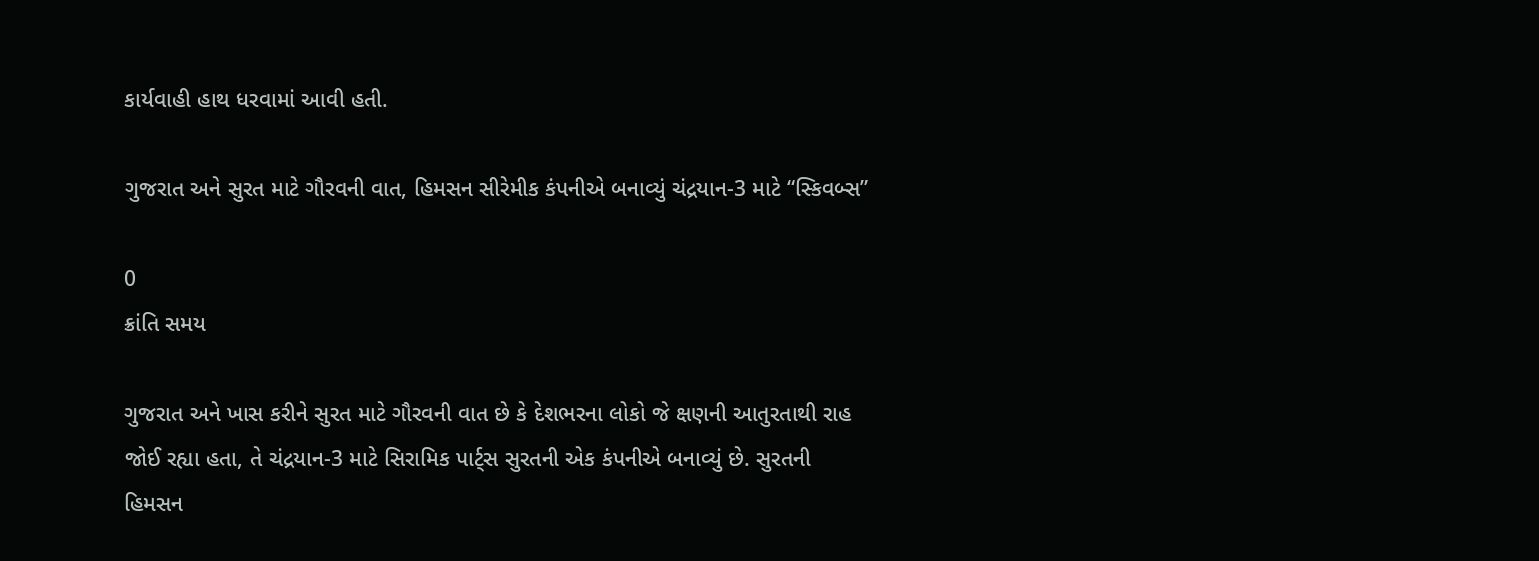કાર્યવાહી હાથ ધરવામાં આવી હતી.

ગુજરાત અને સુરત માટે ગૌરવની વાત, હિમસન સીરેમીક કંપનીએ બનાવ્યું ચંદ્રયાન-3 માટે “સ્કિવબ્સ”

0
ક્રાંતિ સમય

ગુજરાત અને ખાસ કરીને સુરત માટે ગૌરવની વાત છે કે દેશભરના લોકો જે ક્ષણની આતુરતાથી રાહ જોઈ રહ્યા હતા, તે ચંદ્રયાન-3 માટે સિરામિક પાર્ટ્સ સુરતની એક કંપનીએ બનાવ્યું છે. સુરતની હિમસન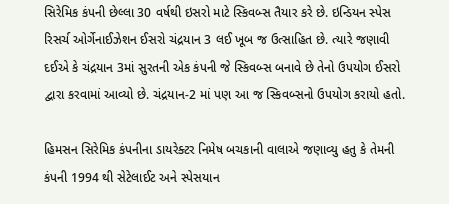સિરેમિક કંપની છેલ્લા 30 વર્ષથી ઇસરો માટે સ્કિવબ્સ તૈયાર કરે છે. ઇન્ડિયન સ્પેસ રિસર્ચ ઓર્ગેનાઈઝેશન ઈસરો ચંદ્રયાન 3 લઈ ખૂબ જ ઉત્સાહિત છે. ત્યારે જણાવી દઈએ કે ચંદ્રયાન 3માં સુરતની એક કંપની જે સ્કિવબ્સ બનાવે છે તેનો ઉપયોગ ઈસરો દ્વારા કરવામાં આવ્યો છે. ચંદ્રયાન-2 માં પણ આ જ સ્કિવબ્સનો ઉપયોગ કરાયો હતો.

હિમસન સિરેમિક કંપનીના ડાયરેક્ટર નિમેષ બચકાની વાલાએ જણાવ્યુ હતુ કે તેમની કંપની 1994 થી સેટેલાઈટ અને સ્પેસયાન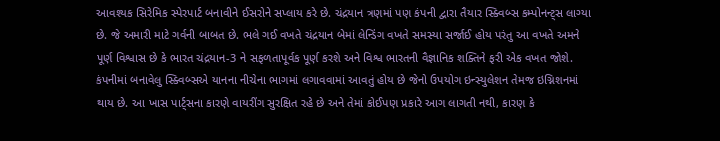આવશ્યક સિરેમિક સ્પેરપાર્ટ બનાવીને ઈસરોને સપ્લાય કરે છે. ચંદ્રયાન ત્રણમાં પણ કંપની દ્વારા તૈયાર સ્ક્વિબ્સ કમ્પોનન્ટ્સ લાગ્યા છે. જે અમારી માટે ગર્વની બાબત છે. ભલે ગઈ વખતે ચંદ્રયાન બેમાં લેન્ડિંગ વખતે સમસ્યા સર્જાઈ હોય પરંતુ આ વખતે અમને પૂર્ણ વિશ્વાસ છે કે ભારત ચંદ્રયાન-3 ને સફળતાપૂર્વક પૂર્ણ કરશે અને વિશ્વ ભારતની વૈજ્ઞાનિક શક્તિને ફરી એક વખત જોશે. કંપનીમાં બનાવેલુ સ્ક્વિબ્સએ યાનના નીચેના ભાગમાં લગાવવામાં આવતું હોય છે જેનો ઉપયોગ ઇન્સ્યુલેશન તેમજ ઇગ્નિશનમાં થાય છે. આ ખાસ પાર્ટ્સના કારણે વાયરીંગ સુરક્ષિત રહે છે અને તેમાં કોઈપણ પ્રકારે આગ લાગતી નથી, કારણ કે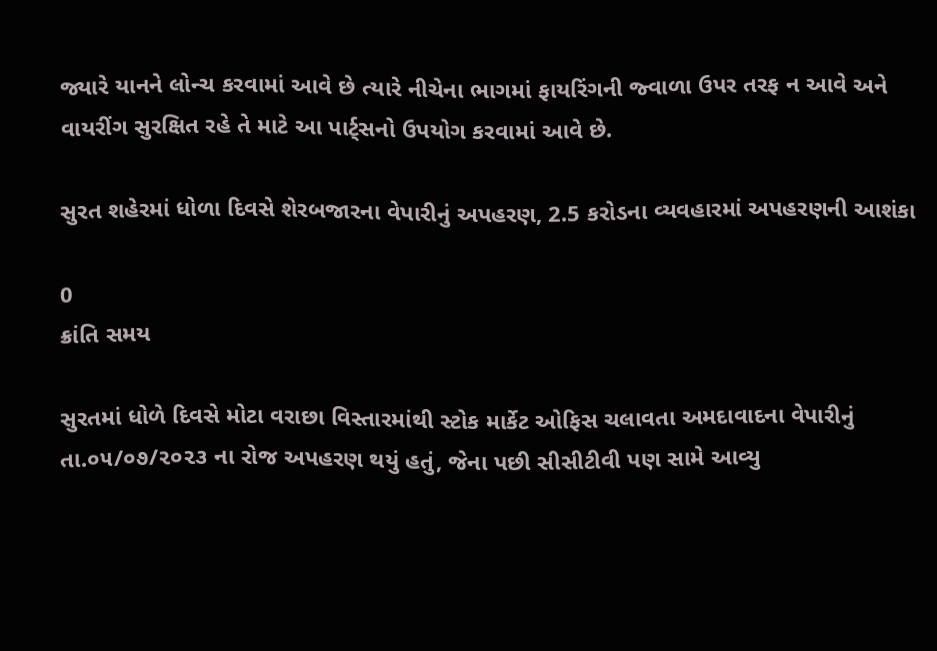જ્યારે યાનને લોન્ચ કરવામાં આવે છે ત્યારે નીચેના ભાગમાં ફાયરિંગની જ્વાળા ઉપર તરફ ન આવે અને વાયરીંગ સુરક્ષિત રહે તે માટે આ પાર્ટ્સનો ઉપયોગ કરવામાં આવે છે.

સુરત શહેરમાં ધોળા દિવસે શેરબજારના વેપારીનું અપહરણ, 2.5 કરોડના વ્યવહારમાં અપહરણની આશંકા

0
ક્રાંતિ સમય

સુરતમાં ધોળે દિવસે મોટા વરાછા વિસ્તારમાંથી સ્ટોક માર્કેટ ઓફિસ ચલાવતા અમદાવાદના વેપારીનું તા.૦૫/૦૭/૨૦૨૩ ના રોજ અપહરણ થયું હતું, જેના પછી સીસીટીવી પણ સામે આવ્યુ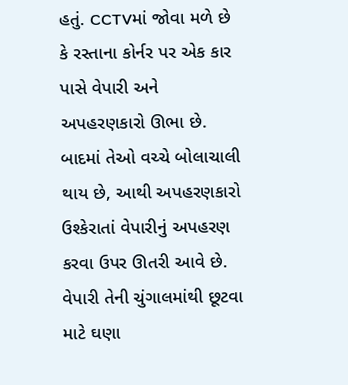હતું. CCTVમાં જોવા મળે છે કે રસ્તાના કોર્નર પર એક કાર પાસે વેપારી અને અપહરણકારો ઊભા છે. બાદમાં તેઓ વચ્ચે બોલાચાલી થાય છે, આથી અપહરણકારો ઉશ્કેરાતાં વેપારીનું અપહરણ કરવા ઉપર ઊતરી આવે છે. વેપારી તેની ચુંગાલમાંથી છૂટવા માટે ઘણા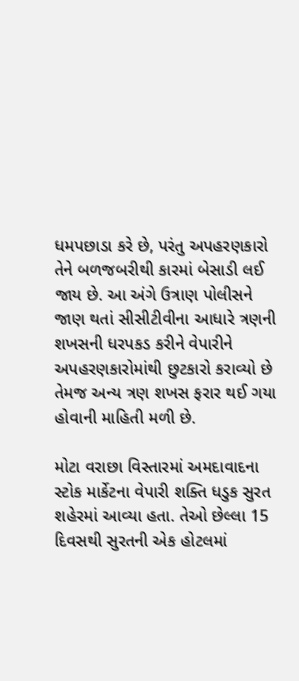ધમપછાડા કરે છે, પરંતુ અપહરણકારો તેને બળજબરીથી કારમાં બેસાડી લઈ જાય છે. આ અંગે ઉત્રાણ પોલીસને જાણ થતાં સીસીટીવીના આધારે ત્રણની શખસની ધરપકડ કરીને વેપારીને અપહરણકારોમાંથી છુટકારો કરાવ્યો છે તેમજ અન્ય ત્રણ શખસ ફરાર થઈ ગયા હોવાની માહિતી મળી છે.

મોટા વરાછા વિસ્તારમાં અમદાવાદના સ્ટોક માર્કેટના વેપારી શક્તિ ધડુક સુરત શહેરમાં આવ્યા હતા. તેઓ છેલ્લા 15 દિવસથી સુરતની એક હોટલમાં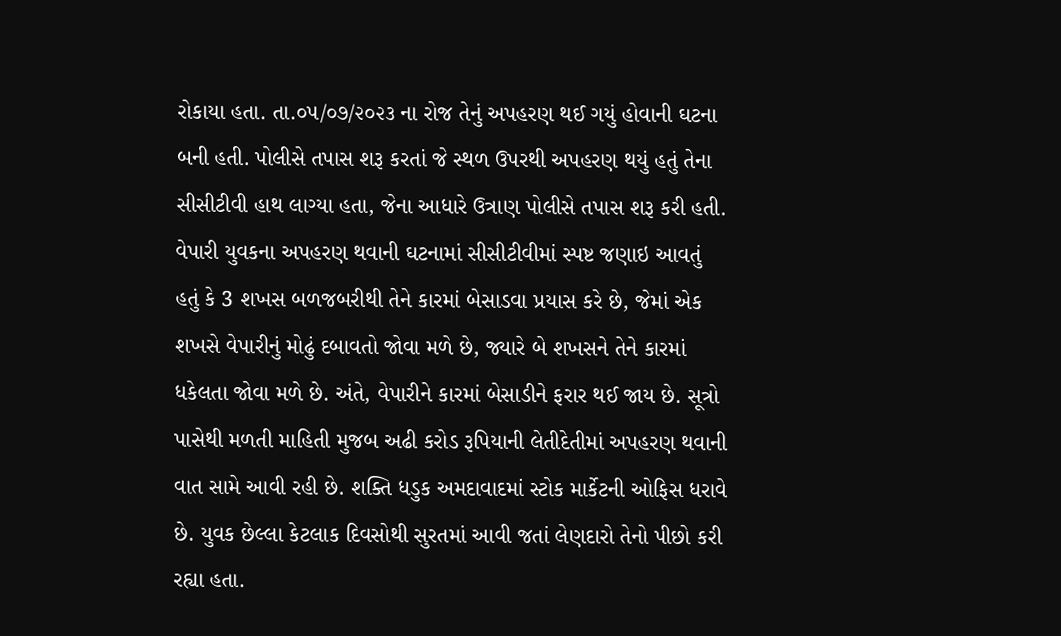રોકાયા હતા. તા.૦૫/૦૭/૨૦૨૩ ના રોજ તેનું અપહરણ થઈ ગયું હોવાની ઘટના બની હતી. પોલીસે તપાસ શરૂ કરતાં જે સ્થળ ઉપરથી અપહરણ થયું હતું તેના સીસીટીવી હાથ લાગ્યા હતા, જેના આધારે ઉત્રાણ પોલીસે તપાસ શરૂ કરી હતી. વેપારી યુવકના અપહરણ થવાની ઘટનામાં સીસીટીવીમાં સ્પષ્ટ જણાઇ આવતું હતું કે 3 શખસ બળજબરીથી તેને કારમાં બેસાડવા પ્રયાસ કરે છે, જેમાં એક શખસે વેપારીનું મોઢું દબાવતો જોવા મળે છે, જ્યારે બે શખસને તેને કારમાં ધકેલતા જોવા મળે છે. અંતે, વેપારીને કારમાં બેસાડીને ફરાર થઈ જાય છે. સૂત્રો પાસેથી મળતી માહિતી મુજબ અઢી કરોડ રૂપિયાની લેતીદેતીમાં અપહરણ થવાની વાત સામે આવી રહી છે. શક્તિ ધડુક અમદાવાદમાં સ્ટોક માર્કેટની ઓફિસ ધરાવે છે. યુવક છેલ્લા કેટલાક દિવસોથી સુરતમાં આવી જતાં લેણદારો તેનો પીછો કરી રહ્યા હતા.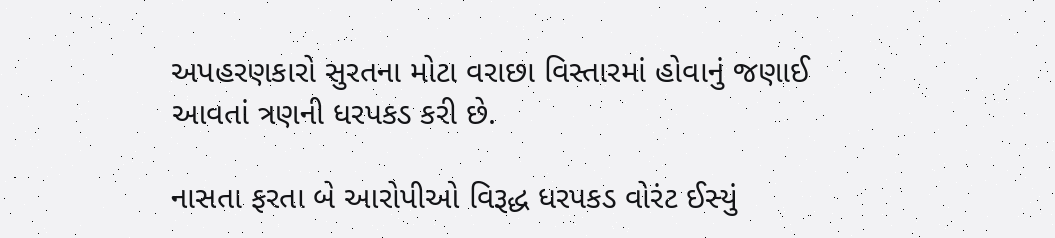અપહરણકારો સુરતના મોટા વરાછા વિસ્તારમાં હોવાનું જણાઈ આવતાં ત્રણની ધરપકડ કરી છે.

નાસતા ફરતા બે આરોપીઓ વિરૂદ્ધ ધરપકડ વોરંટ ઈસ્યું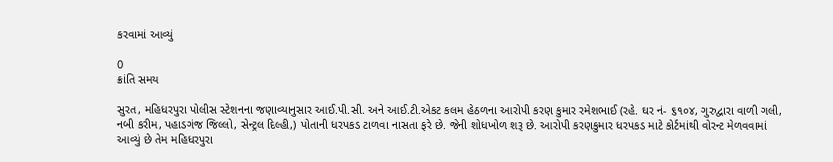કરવામાં આવ્યું

0
ક્રાંતિ સમય

સુરત, મહિધરપુરા પોલીસ સ્ટેશનના જણાવ્યાનુસાર આઈ.પી.સી. અને આઈ.ટી.એકટ કલમ હેઠળના આરોપી કરણ કુમાર રમેશભાઈ (રહે. ઘર નં- ૬૧૦૪, ગુરુદ્વારા વાળી ગલી, નબી કરીમ, પહાડગંજ જિલ્લો, સેન્ટ્રલ દિલ્હી,) પોતાની ધરપકડ ટાળવા નાસતા ફરે છે. જેની શોધખોળ શરૂ છે. આરોપી કરણકુમાર ધરપકડ માટે કોર્ટમાંથી વોરન્ટ મેળવવામાં આવ્યું છે તેમ મહિધરપુરા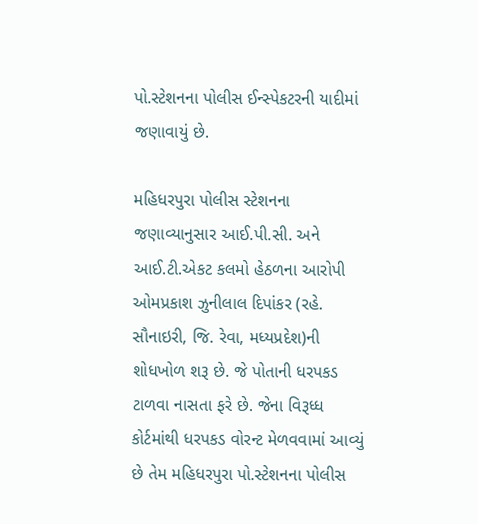પો.સ્ટેશનના પોલીસ ઈન્સ્પેકટરની યાદીમાં જણાવાયું છે.

મહિધરપુરા પોલીસ સ્ટેશનના જણાવ્યાનુસાર આઈ.પી.સી. અને આઈ.ટી.એકટ કલમો હેઠળના આરોપી ઓમપ્રકાશ ઝુનીલાલ દિપાંકર (રહે. સૌનાઇરી, જિ. રેવા, મધ્યપ્રદેશ)ની શોધખોળ શરૂ છે. જે પોતાની ધરપકડ ટાળવા નાસતા ફરે છે. જેના વિરૂધ્ધ કોર્ટમાંથી ધરપકડ વોરન્ટ મેળવવામાં આવ્યું છે તેમ મહિધરપુરા પો.સ્ટેશનના પોલીસ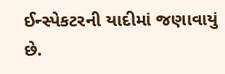ઈન્સ્પેકટરની યાદીમાં જણાવાયું છે.